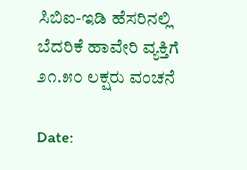ಸಿಬಿಐ-ಇಡಿ ಹೆಸರಿನಲ್ಲಿ ಬೆದರಿಕೆ ಹಾವೇರಿ ವ್ಯಕ್ತಿಗೆ ೨೧.೫೦ ಲಕ್ಷರು ವಂಚನೆ

Date: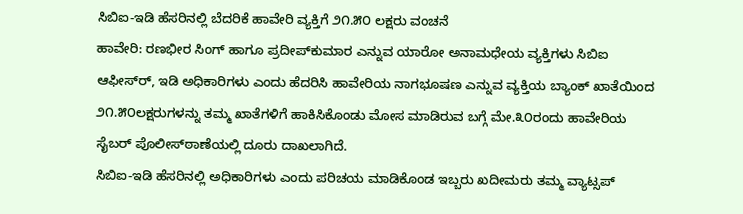ಸಿಬಿಐ-ಇಡಿ ಹೆಸರಿನಲ್ಲಿ ಬೆದರಿಕೆ ಹಾವೇರಿ ವ್ಯಕ್ತಿಗೆ ೨೧.೫೦ ಲಕ್ಷರು ವಂಚನೆ
ಹಾವೇರಿ: ರಣಭೀರ ಸಿಂಗ್ ಹಾಗೂ ಪ್ರದೀಪ್‌ಕುಮಾರ ಎನ್ನುವ ಯಾರೋ ಅನಾಮಧೇಯ ವ್ಯಕ್ತಿಗಳು ಸಿಬಿಐ ಆಫೀಸ್‌ರ್, ಇಡಿ ಅಧಿಕಾರಿಗಳು ಎಂದು ಹೆದರಿಸಿ ಹಾವೇರಿಯ ನಾಗಭೂಷಣ ಎನ್ನುವ ವ್ಯಕ್ತಿಯ ಬ್ಯಾಂಕ್ ಖಾತೆಯಿಂದ ೨೧.೫೦ಲಕ್ಷರುಗಳನ್ನು ತಮ್ಮ ಖಾತೆಗಳಿಗೆ ಹಾಕಿಸಿಕೊಂಡು ಮೋಸ ಮಾಡಿರುವ ಬಗ್ಗೆ ಮೇ.೩೦ರಂದು ಹಾವೇರಿಯ ಸೈಬರ್ ಪೊಲೀಸ್‌ಠಾಣೆಯಲ್ಲಿ ದೂರು ದಾಖಲಾಗಿದೆ.
ಸಿಬಿಐ-ಇಡಿ ಹೆಸರಿನಲ್ಲಿ ಅಧಿಕಾರಿಗಳು ಎಂದು ಪರಿಚಯ ಮಾಡಿಕೊಂಡ ಇಬ್ಬರು ಖದೀಮರು ತಮ್ಮ ವ್ಯಾಟ್ಸಪ್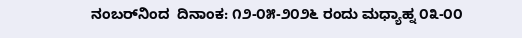ನಂಬರ್‌ನಿಂದ  ದಿನಾಂಕ: ೧೨-೦೫-೨೦೨೬ ರಂದು ಮಧ್ಯಾಹ್ನ ೦೩-೦೦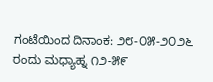ಗಂಟೆಯಿಂದ ದಿನಾಂಕ: ೨೮-೦೫-೨೦೨೬ ರಂದು ಮಧ್ಯಾಹ್ನ ೧೨-೫೯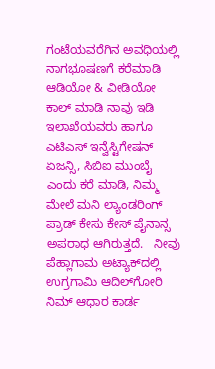ಗಂಟೆಯವರೆಗಿನ ಅವಧಿಯಲ್ಲಿ  ನಾಗಭೂಷಣಗೆ ಕರೆಮಾಡಿ ಆಡಿಯೋ & ವೀಡಿಯೋ ಕಾಲ್ ಮಾಡಿ ನಾವು ಇಡಿ ಇಲಾಖೆಯವರು ಹಾಗೂ ಎಟಿಎಸ್ ಇನ್ವೆಸ್ಟಿಗೇಷನ್ ಏಜನ್ಸಿ, ಸಿಬಿಐ ಮುಂಬೈ ಎಂದು ಕರೆ ಮಾಡಿ, ನಿಮ್ಮ ಮೇಲೆ ಮನಿ ಲ್ಯಾಂಡರಿಂಗ್ ಪ್ರಾಡ್ ಕೇಸು ಕೇಸ್ ಪೈನಾನ್ಸ ಅಪರಾಧ ಆಗಿರುತ್ತದೆ.   ನೀವು ಪೆಹ್ಲಾಗಾಮ ಅಟ್ಯಾಕ್‌ದಲ್ಲಿ ಉಗ್ರಗಾಮಿ ಆದಿಲ್‌ಗೋರಿ  ನಿಮ್ ಆಧಾರ ಕಾರ್ಡ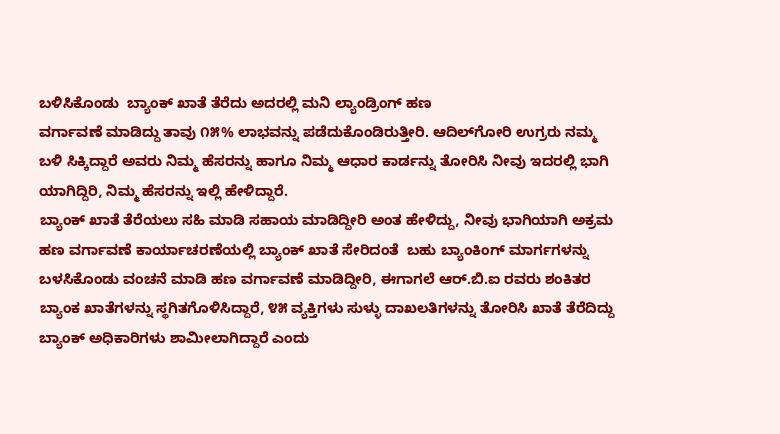ಬಳಿಸಿಕೊಂಡು  ಬ್ಯಾಂಕ್ ಖಾತೆ ತೆರೆದು ಅದರಲ್ಲಿ ಮನಿ ಲ್ಯಾಂಡ್ರಿಂಗ್ ಹಣ
ವರ್ಗಾವಣೆ ಮಾಡಿದ್ದು ತಾವು ೧೫% ಲಾಭವನ್ನು ಪಡೆದುಕೊಂಡಿರುತ್ತೀರಿ. ಆದಿಲ್‌ಗೋರಿ ಉಗ್ರರು ನಮ್ಮ ಬಳಿ ಸಿಕ್ಕಿದ್ದಾರೆ ಅವರು ನಿಮ್ಮ ಹೆಸರನ್ನು ಹಾಗೂ ನಿಮ್ಮ ಆಧಾರ ಕಾರ್ಡನ್ನು ತೋರಿಸಿ ನೀವು ಇದರಲ್ಲಿ ಭಾಗಿ ಯಾಗಿದ್ದಿರಿ, ನಿಮ್ಮ ಹೆಸರನ್ನು ಇಲ್ಲಿ ಹೇಳಿದ್ದಾರೆ.
ಬ್ಯಾಂಕ್ ಖಾತೆ ತೆರೆಯಲು ಸಹಿ ಮಾಡಿ ಸಹಾಯ ಮಾಡಿದ್ದೀರಿ ಅಂತ ಹೇಳಿದ್ದು, ನೀವು ಭಾಗಿಯಾಗಿ ಅಕ್ರಮ ಹಣ ವರ್ಗಾವಣೆ ಕಾರ್ಯಾಚರಣೆಯಲ್ಲಿ ಬ್ಯಾಂಕ್ ಖಾತೆ ಸೇರಿದಂತೆ  ಬಹು ಬ್ಯಾಂಕಿಂಗ್ ಮಾರ್ಗಗಳನ್ನು ಬಳಸಿಕೊಂಡು ವಂಚನೆ ಮಾಡಿ ಹಣ ವರ್ಗಾವಣೆ ಮಾಡಿದ್ದೀರಿ, ಈಗಾಗಲೆ ಆರ್.ಬಿ.ಐ ರವರು ಶಂಕಿತರ ಬ್ಯಾಂಕ ಖಾತೆಗಳನ್ನು ಸ್ಥಗಿತಗೊಳಿಸಿದ್ದಾರೆ, ೪೫ ವ್ಯಕ್ತಿಗಳು ಸುಳ್ಳು ದಾಖಲತಿಗಳನ್ನು ತೋರಿಸಿ ಖಾತೆ ತೆರೆದಿದ್ದು ಬ್ಯಾಂಕ್ ಅಧಿಕಾರಿಗಳು ಶಾಮೀಲಾಗಿದ್ದಾರೆ ಎಂದು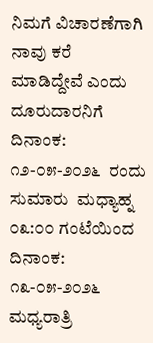ನಿಮಗೆ ವಿಚಾರಣೆಗಾಗಿ ನಾವು ಕರೆ ಮಾಡಿದ್ದೇವೆ ಎಂದು ದೂರುದಾರನಿಗೆ ದಿನಾಂಕ: ೧೨-೦೫-೨೦೨೬  ರಂದು ಸುಮಾರು  ಮಧ್ಯಾಹ್ನ ೦೩:೦೦ ಗಂಟೆಯಿಂದ ದಿನಾಂಕ: ೧೩-೦೫-೨೦೨೬ ಮಧ್ಯರಾತ್ರಿ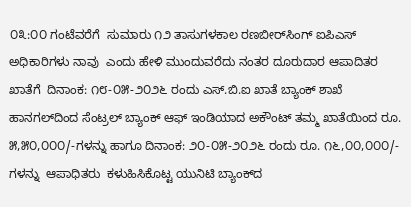೦೩:೦೦ ಗಂಟೆವರೆಗೆ  ಸುಮಾರು ೧೨ ತಾಸುಗಳಕಾಲ ರಣಬೀರ್‌ಸಿಂಗ್ ಐಪಿಎಸ್ ಅಧಿಕಾರಿಗಳು ನಾವು  ಎಂದು ಹೇಳಿ ಮುಂದುವರೆದು ನಂತರ ದೂರುದಾರ ಆಪಾದಿತರ ಖಾತೆಗೆ  ದಿನಾಂಕ: ೧೮-೦೫-೨೦೨೬ ರಂದು ಎಸ್.ಬಿ.ಐ ಖಾತೆ ಬ್ಯಾಂಕ್ ಶಾಖೆ ಹಾನಗಲ್‌ದಿಂದ ಸೆಂಟ್ರಲ್ ಬ್ಯಾಂಕ್ ಆಫ್ ಇಂಡಿಯಾದ ಅಕೌಂಟ್ ತಮ್ಮ ಖಾತೆಯಿಂದ ರೂ. ೫,೫೦,೦೦೦/-ಗಳನ್ನು ಹಾಗೂ ದಿನಾಂಕ: ೨೦-೦೫-೨೦೨೬ ರಂದು ರೂ. ೧೬,೦೦,೦೦೦/- ಗಳನ್ನು  ಆಪಾಧಿತರು  ಕಳುಹಿಸಿಕೊಟ್ಟ ಯುನಿಟಿ ಬ್ಯಾಂಕ್‌ದ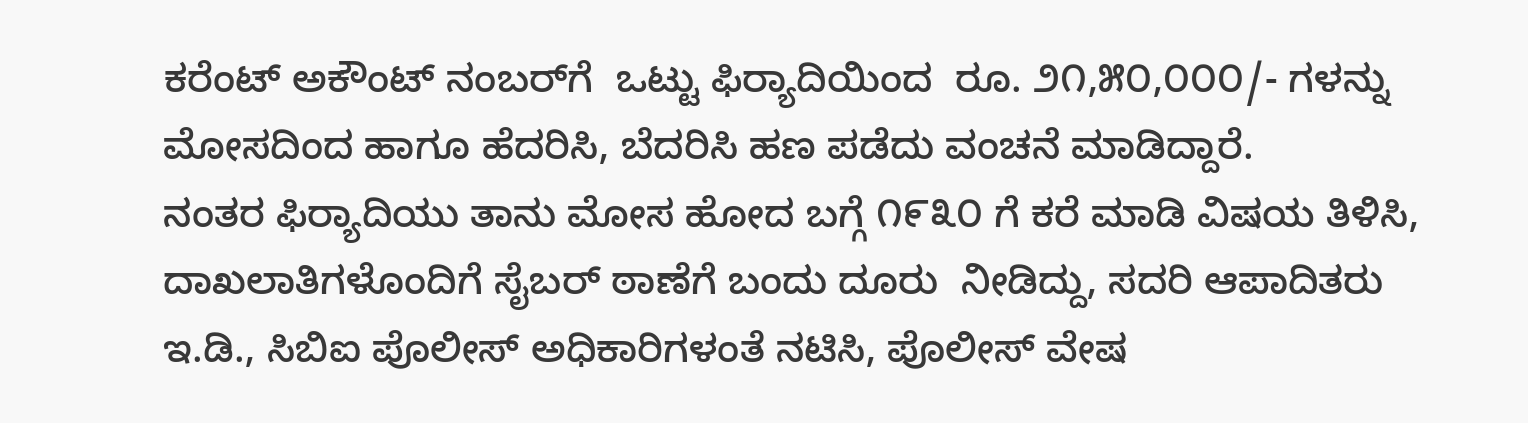ಕರೆಂಟ್ ಅಕೌಂಟ್ ನಂಬರ್‌ಗೆ  ಒಟ್ಟು ಫಿರ‍್ಯಾದಿಯಿಂದ  ರೂ. ೨೧,೫೦,೦೦೦/- ಗಳನ್ನು ಮೋಸದಿಂದ ಹಾಗೂ ಹೆದರಿಸಿ, ಬೆದರಿಸಿ ಹಣ ಪಡೆದು ವಂಚನೆ ಮಾಡಿದ್ದಾರೆ.
ನಂತರ ಫಿರ‍್ಯಾದಿಯು ತಾನು ಮೋಸ ಹೋದ ಬಗ್ಗೆ ೧೯೩೦ ಗೆ ಕರೆ ಮಾಡಿ ವಿಷಯ ತಿಳಿಸಿ, ದಾಖಲಾತಿಗಳೊಂದಿಗೆ ಸೈಬರ್ ಠಾಣೆಗೆ ಬಂದು ದೂರು  ನೀಡಿದ್ದು, ಸದರಿ ಆಪಾದಿತರು  ಇ.ಡಿ., ಸಿಬಿಐ ಪೊಲೀಸ್ ಅಧಿಕಾರಿಗಳಂತೆ ನಟಿಸಿ, ಪೊಲೀಸ್ ವೇಷ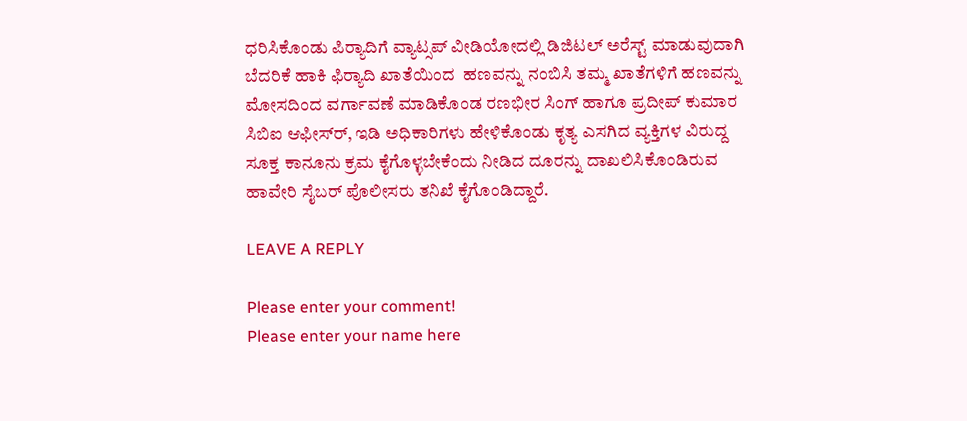ಧರಿಸಿಕೊಂಡು ಪಿರ‍್ಯಾದಿಗೆ ವ್ಯಾಟ್ಸಪ್ ವೀಡಿಯೋದಲ್ಲಿ ಡಿಜಿಟಲ್ ಅರೆಸ್ಟ್ ಮಾಡುವುದಾಗಿ ಬೆದರಿಕೆ ಹಾಕಿ ಫಿರ‍್ಯಾದಿ ಖಾತೆಯಿಂದ  ಹಣವನ್ನು ನಂಬಿಸಿ ತಮ್ಮ ಖಾತೆಗಳಿಗೆ ಹಣವನ್ನು ಮೋಸದಿಂದ ವರ್ಗಾವಣೆ ಮಾಡಿಕೊಂಡ ರಣಭೀರ ಸಿಂಗ್ ಹಾಗೂ ಪ್ರದೀಪ್ ಕುಮಾರ ಸಿಬಿಐ ಆಫೀಸ್‌ರ್, ಇಡಿ ಅಧಿಕಾರಿಗಳು ಹೇಳಿಕೊಂಡು ಕೃತ್ಯ ಎಸಗಿದ ವ್ಯಕ್ತಿಗಳ ವಿರುದ್ದ ಸೂಕ್ತ ಕಾನೂನು ಕ್ರಮ ಕೈಗೊಳ್ಳಬೇಕೆಂದು ನೀಡಿದ ದೂರನ್ನು ದಾಖಲಿಸಿಕೊಂಡಿರುವ ಹಾವೇರಿ ಸೈಬರ್ ಪೊಲೀಸರು ತನಿಖೆ ಕೈಗೊಂಡಿದ್ದಾರೆ.

LEAVE A REPLY

Please enter your comment!
Please enter your name here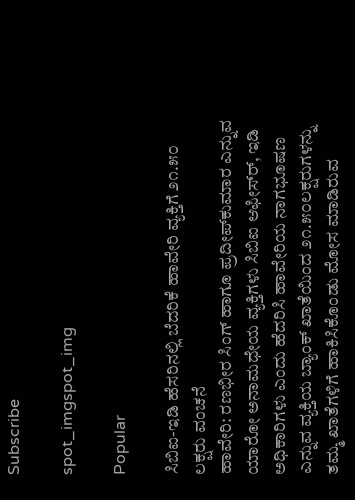Subscribe

spot_imgspot_img

Popular

ಸಿಬಿಐ-ಇಡಿ ಹೆಸರಿನಲ್ಲಿ ಬೆದರಿಕೆ ಹಾವೇರಿ ವ್ಯಕ್ತಿಗೆ ೨೧.೫೦ ಲಕ್ಷರು ವಂಚನೆ
ಹಾವೇರಿ: ರಣಭೀರ ಸಿಂಗ್ ಹಾಗೂ ಪ್ರದೀಪ್‌ಕುಮಾರ ಎನ್ನುವ ಯಾರೋ ಅನಾಮಧೇಯ ವ್ಯಕ್ತಿಗಳು ಸಿಬಿಐ ಆಫೀಸ್‌ರ್, ಇಡಿ ಅಧಿಕಾರಿಗಳು ಎಂದು ಹೆದರಿಸಿ ಹಾವೇರಿಯ ನಾಗಭೂಷಣ ಎನ್ನುವ ವ್ಯಕ್ತಿಯ ಬ್ಯಾಂಕ್ ಖಾತೆಯಿಂದ ೨೧.೫೦ಲಕ್ಷರುಗಳನ್ನು ತಮ್ಮ ಖಾತೆಗಳಿಗೆ ಹಾಕಿಸಿಕೊಂಡು ಮೋಸ ಮಾಡಿರುವ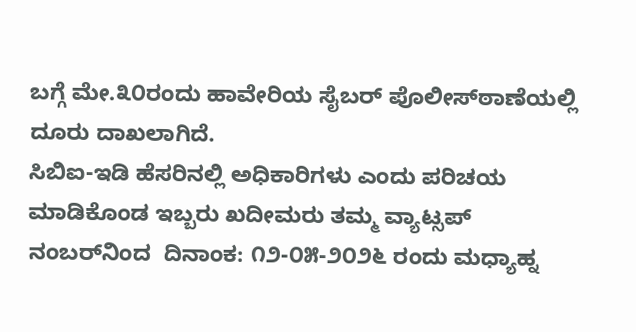ಬಗ್ಗೆ ಮೇ.೩೦ರಂದು ಹಾವೇರಿಯ ಸೈಬರ್ ಪೊಲೀಸ್‌ಠಾಣೆಯಲ್ಲಿ ದೂರು ದಾಖಲಾಗಿದೆ.
ಸಿಬಿಐ-ಇಡಿ ಹೆಸರಿನಲ್ಲಿ ಅಧಿಕಾರಿಗಳು ಎಂದು ಪರಿಚಯ ಮಾಡಿಕೊಂಡ ಇಬ್ಬರು ಖದೀಮರು ತಮ್ಮ ವ್ಯಾಟ್ಸಪ್ ನಂಬರ್‌ನಿಂದ  ದಿನಾಂಕ: ೧೨-೦೫-೨೦೨೬ ರಂದು ಮಧ್ಯಾಹ್ನ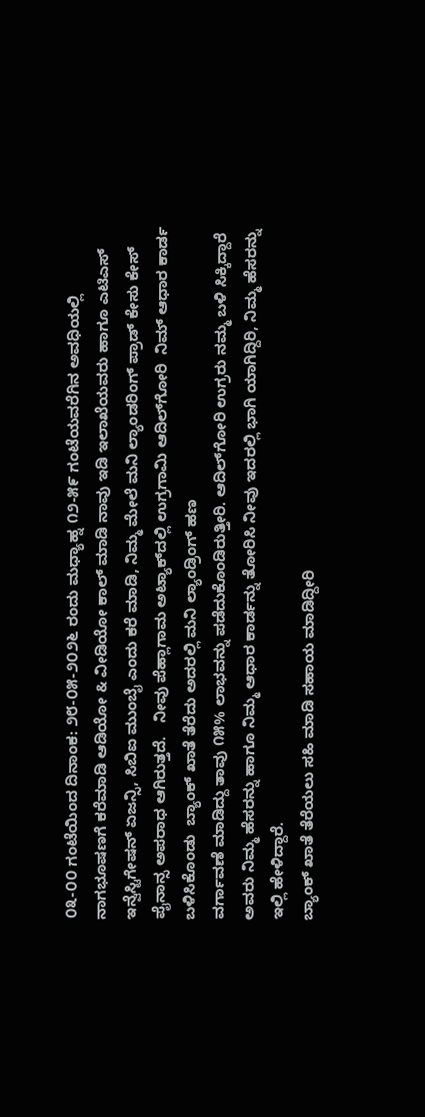೦೩-೦೦ ಗಂಟೆಯಿಂದ ದಿನಾಂಕ: ೨೮-೦೫-೨೦೨೬ ರಂದು ಮಧ್ಯಾಹ್ನ ೧೨-೫೯ ಗಂಟೆಯವರೆಗಿನ ಅವಧಿಯಲ್ಲಿ  ನಾಗಭೂಷಣಗೆ ಕರೆಮಾಡಿ ಆಡಿಯೋ & ವೀಡಿಯೋ ಕಾಲ್ ಮಾಡಿ ನಾವು ಇಡಿ ಇಲಾಖೆಯವರು ಹಾಗೂ ಎಟಿಎಸ್ ಇನ್ವೆಸ್ಟಿಗೇಷನ್ ಏಜನ್ಸಿ, ಸಿಬಿಐ ಮುಂಬೈ ಎಂದು ಕರೆ ಮಾಡಿ, ನಿಮ್ಮ ಮೇಲೆ ಮನಿ ಲ್ಯಾಂಡರಿಂಗ್ ಪ್ರಾಡ್ ಕೇಸು ಕೇಸ್ ಪೈನಾನ್ಸ ಅಪರಾಧ ಆಗಿರುತ್ತದೆ.   ನೀವು ಪೆಹ್ಲಾಗಾಮ ಅಟ್ಯಾಕ್‌ದಲ್ಲಿ ಉಗ್ರಗಾಮಿ ಆದಿಲ್‌ಗೋರಿ  ನಿಮ್ ಆಧಾರ ಕಾರ್ಡ ಬಳಿಸಿಕೊಂಡು  ಬ್ಯಾಂಕ್ ಖಾತೆ ತೆರೆದು ಅದರಲ್ಲಿ ಮನಿ ಲ್ಯಾಂಡ್ರಿಂಗ್ ಹಣ
ವರ್ಗಾವಣೆ ಮಾಡಿದ್ದು ತಾವು ೧೫% ಲಾಭವನ್ನು ಪಡೆದುಕೊಂಡಿರುತ್ತೀರಿ. ಆದಿಲ್‌ಗೋರಿ ಉಗ್ರರು ನಮ್ಮ ಬಳಿ ಸಿಕ್ಕಿದ್ದಾರೆ ಅವರು ನಿಮ್ಮ ಹೆಸರನ್ನು ಹಾಗೂ ನಿಮ್ಮ ಆಧಾರ ಕಾರ್ಡನ್ನು ತೋರಿಸಿ ನೀವು ಇದರಲ್ಲಿ ಭಾಗಿ ಯಾಗಿದ್ದಿರಿ, ನಿಮ್ಮ ಹೆಸರನ್ನು ಇಲ್ಲಿ ಹೇಳಿದ್ದಾರೆ.
ಬ್ಯಾಂಕ್ ಖಾತೆ ತೆರೆಯಲು ಸಹಿ ಮಾಡಿ ಸಹಾಯ ಮಾಡಿದ್ದೀರಿ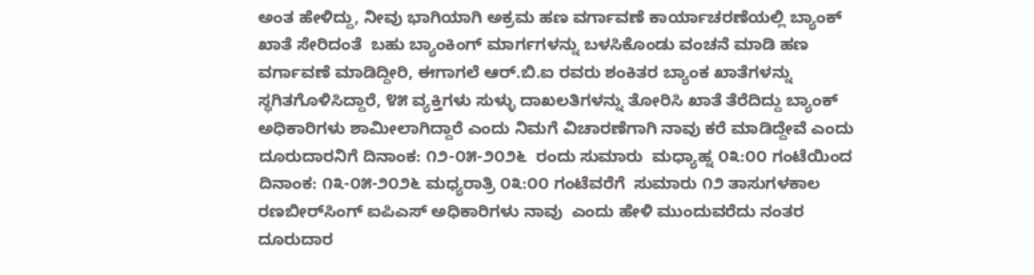ಅಂತ ಹೇಳಿದ್ದು, ನೀವು ಭಾಗಿಯಾಗಿ ಅಕ್ರಮ ಹಣ ವರ್ಗಾವಣೆ ಕಾರ್ಯಾಚರಣೆಯಲ್ಲಿ ಬ್ಯಾಂಕ್ ಖಾತೆ ಸೇರಿದಂತೆ  ಬಹು ಬ್ಯಾಂಕಿಂಗ್ ಮಾರ್ಗಗಳನ್ನು ಬಳಸಿಕೊಂಡು ವಂಚನೆ ಮಾಡಿ ಹಣ ವರ್ಗಾವಣೆ ಮಾಡಿದ್ದೀರಿ, ಈಗಾಗಲೆ ಆರ್.ಬಿ.ಐ ರವರು ಶಂಕಿತರ ಬ್ಯಾಂಕ ಖಾತೆಗಳನ್ನು ಸ್ಥಗಿತಗೊಳಿಸಿದ್ದಾರೆ, ೪೫ ವ್ಯಕ್ತಿಗಳು ಸುಳ್ಳು ದಾಖಲತಿಗಳನ್ನು ತೋರಿಸಿ ಖಾತೆ ತೆರೆದಿದ್ದು ಬ್ಯಾಂಕ್ ಅಧಿಕಾರಿಗಳು ಶಾಮೀಲಾಗಿದ್ದಾರೆ ಎಂದು ನಿಮಗೆ ವಿಚಾರಣೆಗಾಗಿ ನಾವು ಕರೆ ಮಾಡಿದ್ದೇವೆ ಎಂದು ದೂರುದಾರನಿಗೆ ದಿನಾಂಕ: ೧೨-೦೫-೨೦೨೬  ರಂದು ಸುಮಾರು  ಮಧ್ಯಾಹ್ನ ೦೩:೦೦ ಗಂಟೆಯಿಂದ ದಿನಾಂಕ: ೧೩-೦೫-೨೦೨೬ ಮಧ್ಯರಾತ್ರಿ ೦೩:೦೦ ಗಂಟೆವರೆಗೆ  ಸುಮಾರು ೧೨ ತಾಸುಗಳಕಾಲ ರಣಬೀರ್‌ಸಿಂಗ್ ಐಪಿಎಸ್ ಅಧಿಕಾರಿಗಳು ನಾವು  ಎಂದು ಹೇಳಿ ಮುಂದುವರೆದು ನಂತರ ದೂರುದಾರ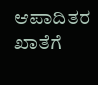ಆಪಾದಿತರ ಖಾತೆಗೆ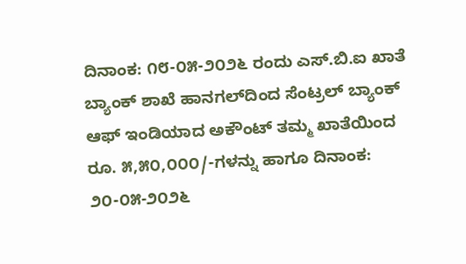ದಿನಾಂಕ: ೧೮-೦೫-೨೦೨೬ ರಂದು ಎಸ್.ಬಿ.ಐ ಖಾತೆ ಬ್ಯಾಂಕ್ ಶಾಖೆ ಹಾನಗಲ್‌ದಿಂದ ಸೆಂಟ್ರಲ್ ಬ್ಯಾಂಕ್ ಆಫ್ ಇಂಡಿಯಾದ ಅಕೌಂಟ್ ತಮ್ಮ ಖಾತೆಯಿಂದ ರೂ. ೫,೫೦,೦೦೦/-ಗಳನ್ನು ಹಾಗೂ ದಿನಾಂಕ: ೨೦-೦೫-೨೦೨೬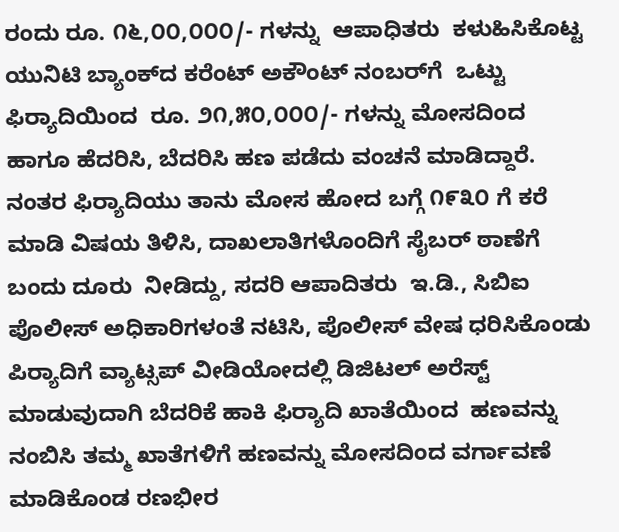ರಂದು ರೂ. ೧೬,೦೦,೦೦೦/- ಗಳನ್ನು  ಆಪಾಧಿತರು  ಕಳುಹಿಸಿಕೊಟ್ಟ ಯುನಿಟಿ ಬ್ಯಾಂಕ್‌ದ ಕರೆಂಟ್ ಅಕೌಂಟ್ ನಂಬರ್‌ಗೆ  ಒಟ್ಟು ಫಿರ‍್ಯಾದಿಯಿಂದ  ರೂ. ೨೧,೫೦,೦೦೦/- ಗಳನ್ನು ಮೋಸದಿಂದ ಹಾಗೂ ಹೆದರಿಸಿ, ಬೆದರಿಸಿ ಹಣ ಪಡೆದು ವಂಚನೆ ಮಾಡಿದ್ದಾರೆ.
ನಂತರ ಫಿರ‍್ಯಾದಿಯು ತಾನು ಮೋಸ ಹೋದ ಬಗ್ಗೆ ೧೯೩೦ ಗೆ ಕರೆ ಮಾಡಿ ವಿಷಯ ತಿಳಿಸಿ, ದಾಖಲಾತಿಗಳೊಂದಿಗೆ ಸೈಬರ್ ಠಾಣೆಗೆ ಬಂದು ದೂರು  ನೀಡಿದ್ದು, ಸದರಿ ಆಪಾದಿತರು  ಇ.ಡಿ., ಸಿಬಿಐ ಪೊಲೀಸ್ ಅಧಿಕಾರಿಗಳಂತೆ ನಟಿಸಿ, ಪೊಲೀಸ್ ವೇಷ ಧರಿಸಿಕೊಂಡು ಪಿರ‍್ಯಾದಿಗೆ ವ್ಯಾಟ್ಸಪ್ ವೀಡಿಯೋದಲ್ಲಿ ಡಿಜಿಟಲ್ ಅರೆಸ್ಟ್ ಮಾಡುವುದಾಗಿ ಬೆದರಿಕೆ ಹಾಕಿ ಫಿರ‍್ಯಾದಿ ಖಾತೆಯಿಂದ  ಹಣವನ್ನು ನಂಬಿಸಿ ತಮ್ಮ ಖಾತೆಗಳಿಗೆ ಹಣವನ್ನು ಮೋಸದಿಂದ ವರ್ಗಾವಣೆ ಮಾಡಿಕೊಂಡ ರಣಭೀರ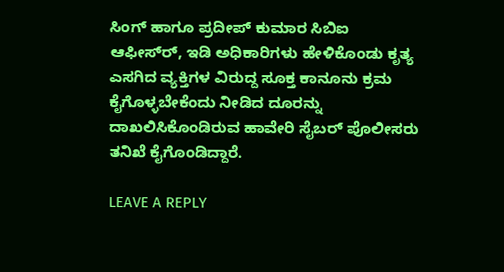ಸಿಂಗ್ ಹಾಗೂ ಪ್ರದೀಪ್ ಕುಮಾರ ಸಿಬಿಐ ಆಫೀಸ್‌ರ್, ಇಡಿ ಅಧಿಕಾರಿಗಳು ಹೇಳಿಕೊಂಡು ಕೃತ್ಯ ಎಸಗಿದ ವ್ಯಕ್ತಿಗಳ ವಿರುದ್ದ ಸೂಕ್ತ ಕಾನೂನು ಕ್ರಮ ಕೈಗೊಳ್ಳಬೇಕೆಂದು ನೀಡಿದ ದೂರನ್ನು ದಾಖಲಿಸಿಕೊಂಡಿರುವ ಹಾವೇರಿ ಸೈಬರ್ ಪೊಲೀಸರು ತನಿಖೆ ಕೈಗೊಂಡಿದ್ದಾರೆ.

LEAVE A REPLY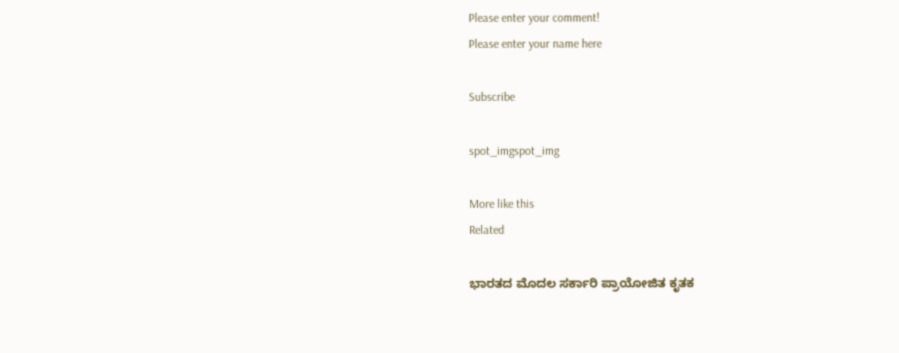Please enter your comment!
Please enter your name here

Subscribe

spot_imgspot_img

More like this
Related

ಭಾರತದ ಮೊದಲ ಸರ್ಕಾರಿ ಪ್ರಾಯೋಜಿತ ಕೃತಕ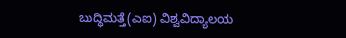ಬುದ್ಧಿಮತ್ತೆ(ಎಐ) ವಿಶ್ವವಿದ್ಯಾಲಯ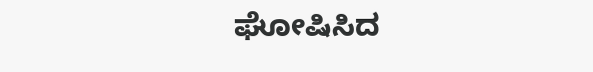ಘೋಷಿಸಿದ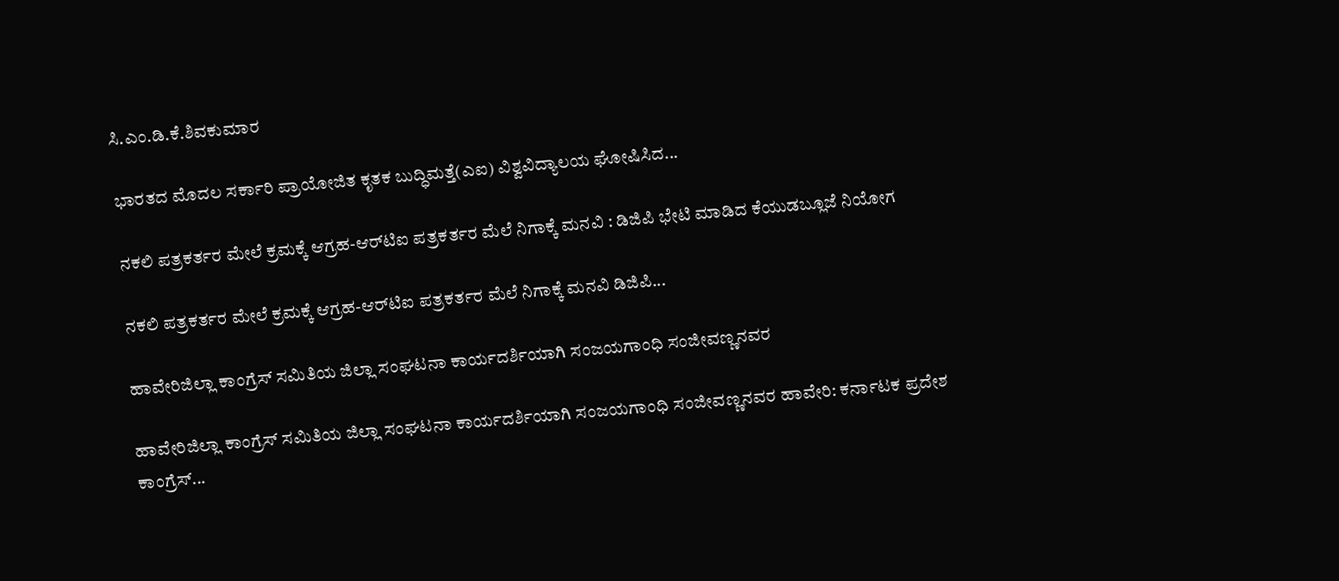ಸಿ.ಎಂ.ಡಿ.ಕೆ.ಶಿವಕುಮಾರ

ಭಾರತದ ಮೊದಲ ಸರ್ಕಾರಿ ಪ್ರಾಯೋಜಿತ ಕೃತಕ ಬುದ್ಧಿಮತ್ತೆ(ಎಐ) ವಿಶ್ವವಿದ್ಯಾಲಯ ಘೋಷಿಸಿದ...

ನಕಲಿ ಪತ್ರಕರ್ತರ ಮೇಲೆ ಕ್ರಮಕ್ಕೆ ಆಗ್ರಹ-ಆರ್‌ಟಿಐ ಪತ್ರಕರ್ತರ ಮೆಲೆ ನಿಗಾಕ್ಕೆ ಮನವಿ : ಡಿಜಿಪಿ ಭೇಟಿ ಮಾಡಿದ ಕೆಯುಡಬ್ಲೂಜೆ ನಿಯೋಗ

ನಕಲಿ ಪತ್ರಕರ್ತರ ಮೇಲೆ ಕ್ರಮಕ್ಕೆ ಆಗ್ರಹ-ಆರ್‌ಟಿಐ ಪತ್ರಕರ್ತರ ಮೆಲೆ ನಿಗಾಕ್ಕೆ ಮನವಿ ಡಿಜಿಪಿ...

ಹಾವೇರಿಜಿಲ್ಲಾ ಕಾಂಗ್ರೆಸ್ ಸಮಿತಿಯ ಜಿಲ್ಲಾ ಸಂಘಟನಾ ಕಾರ್ಯದರ್ಶಿಯಾಗಿ ಸಂಜಯಗಾಂಧಿ ಸಂಜೀವಣ್ಣನವರ

ಹಾವೇರಿಜಿಲ್ಲಾ ಕಾಂಗ್ರೆಸ್ ಸಮಿತಿಯ ಜಿಲ್ಲಾ ಸಂಘಟನಾ ಕಾರ್ಯದರ್ಶಿಯಾಗಿ ಸಂಜಯಗಾಂಧಿ ಸಂಜೀವಣ್ಣನವರ ಹಾವೇರಿ: ಕರ್ನಾಟಕ ಪ್ರದೇಶ ಕಾಂಗ್ರೆಸ್...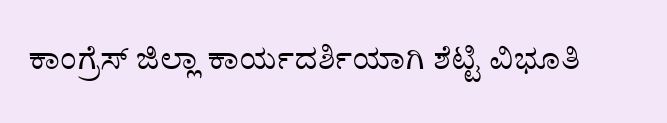ಕಾಂಗ್ರೆಸ್ ಜಿಲ್ಲಾ ಕಾರ್ಯದರ್ಶಿಯಾಗಿ ಶೆಟ್ಟಿ ವಿಭೂತಿ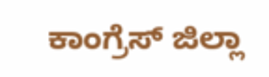ಕಾಂಗ್ರೆಸ್ ಜಿಲ್ಲಾ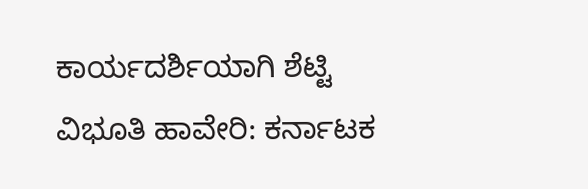ಕಾರ್ಯದರ್ಶಿಯಾಗಿ ಶೆಟ್ಟಿ ವಿಭೂತಿ ಹಾವೇರಿ: ಕರ್ನಾಟಕ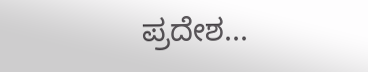ಪ್ರದೇಶ...